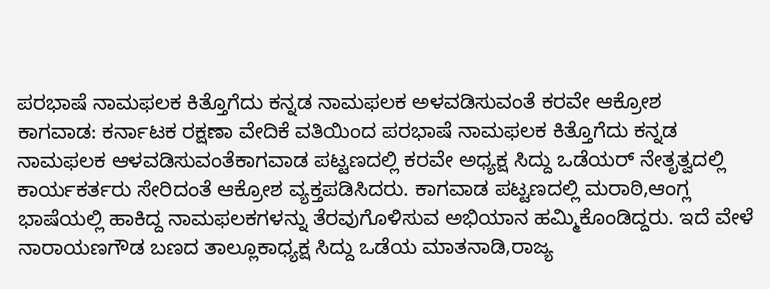ಪರಭಾಷೆ ನಾಮಫಲಕ ಕಿತ್ತೊಗೆದು ಕನ್ನಡ ನಾಮಫಲಕ ಅಳವಡಿಸುವಂತೆ ಕರವೇ ಆಕ್ರೋಶ
ಕಾಗವಾಡ: ಕರ್ನಾಟಕ ರಕ್ಷಣಾ ವೇದಿಕೆ ವತಿಯಿಂದ ಪರಭಾಷೆ ನಾಮಫಲಕ ಕಿತ್ತೊಗೆದು ಕನ್ನಡ ನಾಮಫಲಕ ಆಳವಡಿಸುವಂತೆಕಾಗವಾಡ ಪಟ್ಟಣದಲ್ಲಿ ಕರವೇ ಅಧ್ಯಕ್ಷ ಸಿದ್ದು ಒಡೆಯರ್ ನೇತೃತ್ವದಲ್ಲಿ ಕಾರ್ಯಕರ್ತರು ಸೇರಿದಂತೆ ಆಕ್ರೋಶ ವ್ಯಕ್ತಪಡಿಸಿದರು. ಕಾಗವಾಡ ಪಟ್ಟಣದಲ್ಲಿ ಮರಾಠಿ,ಆಂಗ್ಲ ಭಾಷೆಯಲ್ಲಿ ಹಾಕಿದ್ದ ನಾಮಫಲಕಗಳನ್ನು ತೆರವುಗೊಳಿಸುವ ಅಭಿಯಾನ ಹಮ್ಮಿಕೊಂಡಿದ್ದರು. ಇದೆ ವೇಳೆ ನಾರಾಯಣಗೌಡ ಬಣದ ತಾಲ್ಲೂಕಾಧ್ಯಕ್ಷ ಸಿದ್ದು ಒಡೆಯ ಮಾತನಾಡಿ,ರಾಜ್ಯ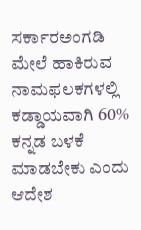ಸರ್ಕಾರಅಂಗಡಿ ಮೇಲೆ ಹಾಕಿರುವ ನಾಮಫಲಕಗಳಲ್ಲಿ ಕಡ್ಡಾಯವಾಗಿ 60% ಕನ್ನಡ ಬಳಕೆ ಮಾಡಬೇಕು ಎಂದು ಆದೇಶ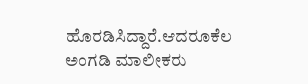ಹೊರಡಿಸಿದ್ದಾರೆ.ಆದರೂಕೆಲ ಅಂಗಡಿ ಮಾಲೀಕರು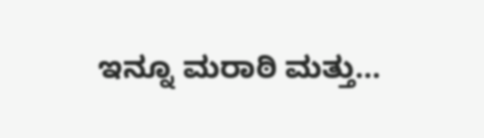ಇನ್ನೂ ಮರಾಠಿ ಮತ್ತು…